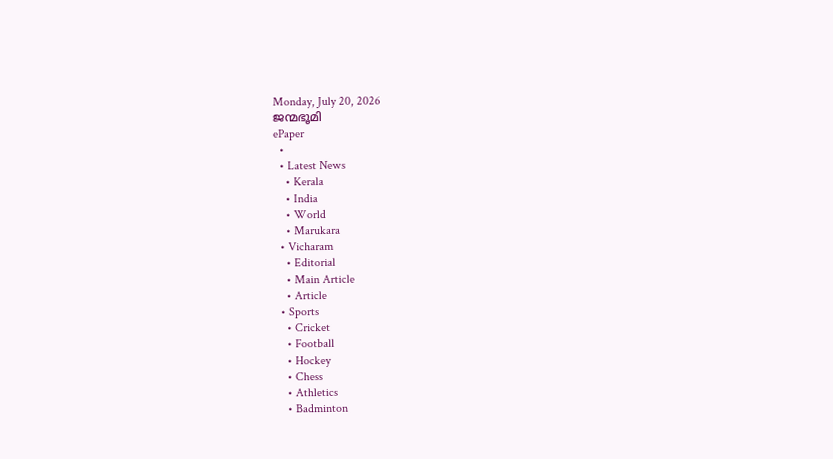Monday, July 20, 2026
ജന്മഭൂമി
ePaper
  •
  • Latest News
    • Kerala
    • India
    • World
    • Marukara
  • Vicharam
    • Editorial
    • Main Article
    • Article
  • Sports
    • Cricket
    • Football
    • Hockey
    • Chess
    • Athletics
    • Badminton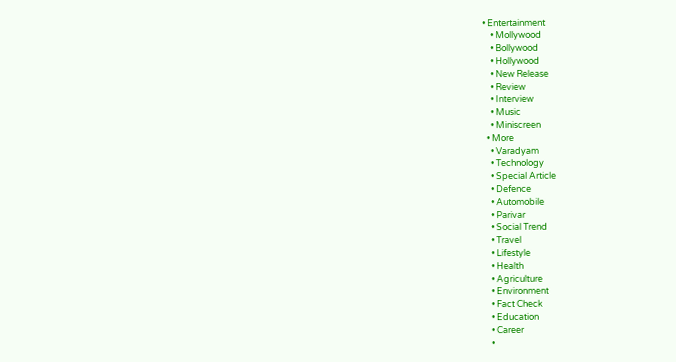• Entertainment
    • Mollywood
    • Bollywood
    • Hollywood
    • New Release
    • Review
    • Interview
    • Music
    • Miniscreen
  • More
    • Varadyam
    • Technology
    • Special Article
    • Defence
    • Automobile
    • Parivar
    • Social Trend
    • Travel
    • Lifestyle
    • Health
    • Agriculture
    • Environment
    • Fact Check
    • Education
    • Career
    •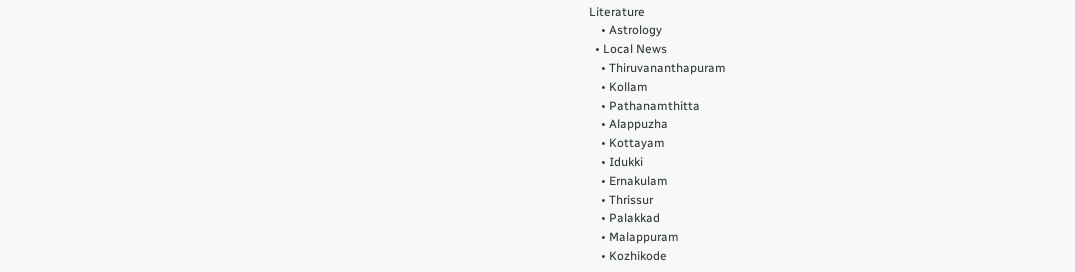Literature
    • Astrology
  • Local News
    • Thiruvananthapuram
    • Kollam
    • Pathanamthitta
    • Alappuzha
    • Kottayam
    • Idukki
    • Ernakulam
    • Thrissur
    • Palakkad
    • Malappuram
    • Kozhikode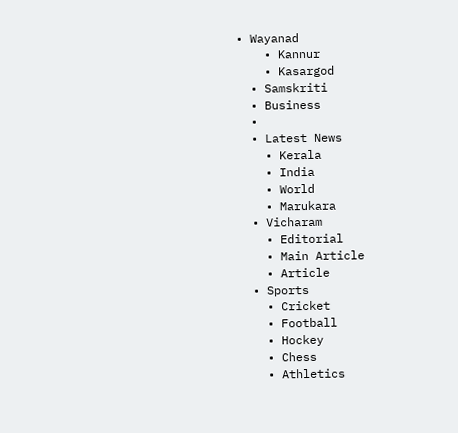• Wayanad
    • Kannur
    • Kasargod
  • Samskriti
  • Business
  •
  • Latest News
    • Kerala
    • India
    • World
    • Marukara
  • Vicharam
    • Editorial
    • Main Article
    • Article
  • Sports
    • Cricket
    • Football
    • Hockey
    • Chess
    • Athletics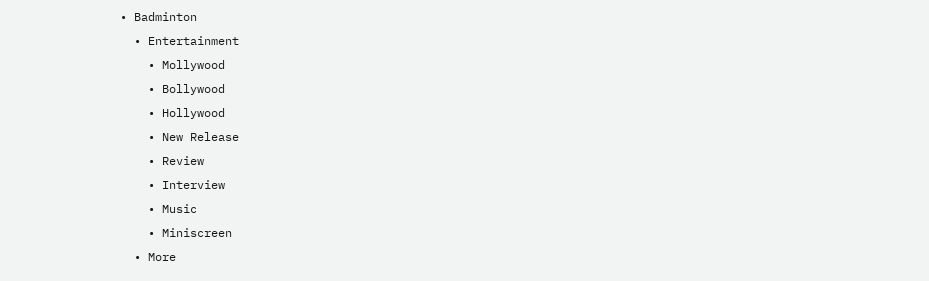• Badminton
  • Entertainment
    • Mollywood
    • Bollywood
    • Hollywood
    • New Release
    • Review
    • Interview
    • Music
    • Miniscreen
  • More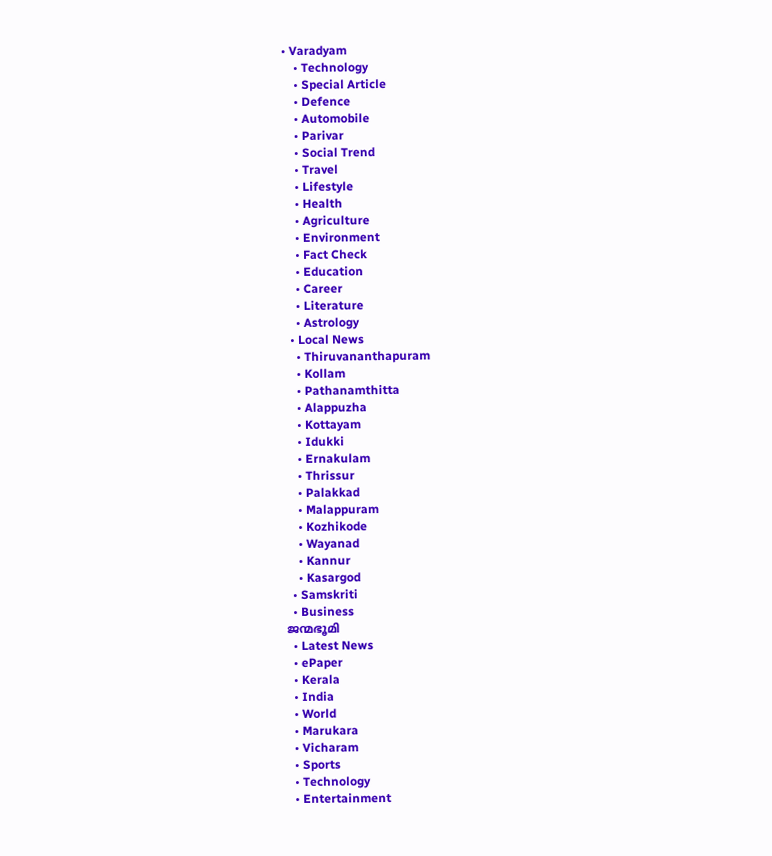• Varadyam
    • Technology
    • Special Article
    • Defence
    • Automobile
    • Parivar
    • Social Trend
    • Travel
    • Lifestyle
    • Health
    • Agriculture
    • Environment
    • Fact Check
    • Education
    • Career
    • Literature
    • Astrology
  • Local News
    • Thiruvananthapuram
    • Kollam
    • Pathanamthitta
    • Alappuzha
    • Kottayam
    • Idukki
    • Ernakulam
    • Thrissur
    • Palakkad
    • Malappuram
    • Kozhikode
    • Wayanad
    • Kannur
    • Kasargod
  • Samskriti
  • Business
ജന്മഭൂമി
  • Latest News
  • ePaper
  • Kerala
  • India
  • World
  • Marukara
  • Vicharam
  • Sports
  • Technology
  • Entertainment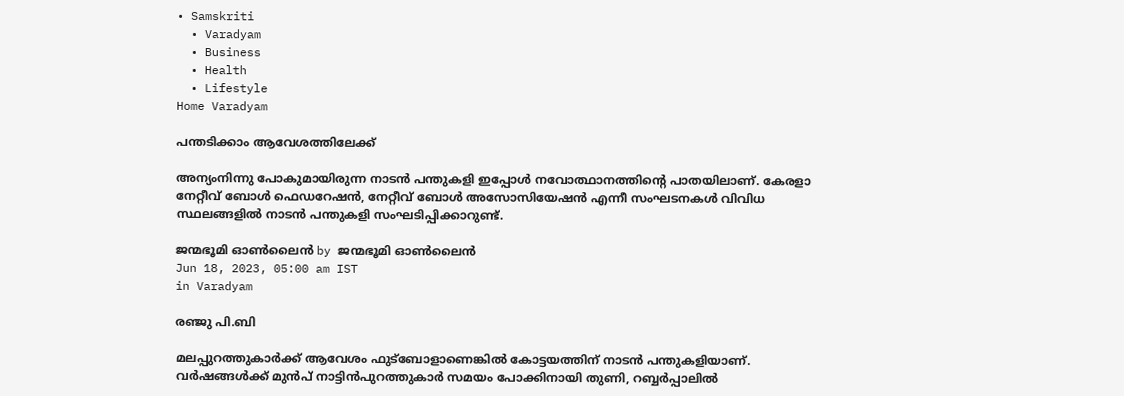• Samskriti
  • Varadyam
  • Business
  • Health
  • Lifestyle
Home Varadyam

പന്തടിക്കാം ആവേശത്തിലേക്ക്

അന്യംനിന്നു പോകുമായിരുന്ന നാടന്‍ പന്തുകളി ഇപ്പോള്‍ നവോത്ഥാനത്തിന്റെ പാതയിലാണ്. കേരളാ നേറ്റീവ് ബോള്‍ ഫെഡറേഷന്‍, നേറ്റീവ് ബോള്‍ അസോസിയേഷന്‍ എന്നീ സംഘടനകള്‍ വിവിധ സ്ഥലങ്ങളില്‍ നാടന്‍ പന്തുകളി സംഘടിപ്പിക്കാറുണ്ട്.

ജന്മഭൂമി ഓണ്‍ലൈന്‍ by ജന്മഭൂമി ഓണ്‍ലൈന്‍
Jun 18, 2023, 05:00 am IST
in Varadyam

രഞ്ജു പി.ബി

മലപ്പുറത്തുകാര്‍ക്ക് ആവേശം ഫുട്‌ബോളാണെങ്കില്‍ കോട്ടയത്തിന് നാടന്‍ പന്തുകളിയാണ്. വര്‍ഷങ്ങള്‍ക്ക് മുന്‍പ് നാട്ടിന്‍പുറത്തുകാര്‍ സമയം പോക്കിനായി തുണി, റബ്ബര്‍പ്പാലില്‍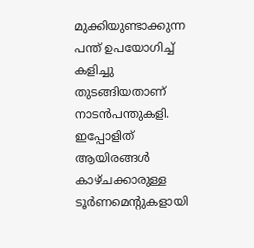മുക്കിയുണ്ടാക്കുന്ന പന്ത് ഉപയോഗിച്ച് കളിച്ചു തുടങ്ങിയതാണ് നാടന്‍പന്തുകളി. ഇപ്പോളിത് ആയിരങ്ങള്‍ കാഴ്ചക്കാരുള്ള ടൂര്‍ണമെന്റുകളായി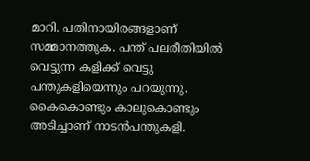മാറി. പതിനായിരങ്ങളാണ് സമ്മാനത്തുക. പന്ത് പലരീതിയില്‍ വെട്ടുന്ന കളിക്ക് വെട്ടു പന്തുകളിയെന്നും പറയുന്നു. കൈകൊണ്ടും കാലുകൊണ്ടും അടിച്ചാണ് നാടന്‍പന്തുകളി.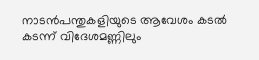നാടന്‍പന്തുകളിയുടെ ആവേശം കടല്‍ കടന്ന് വിദേശമണ്ണിലും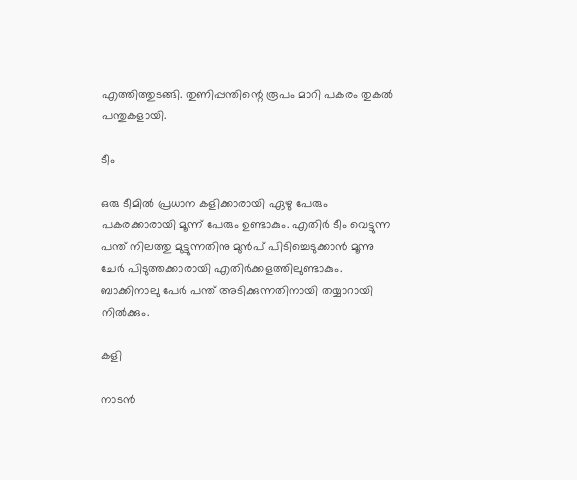എത്തിത്തുടങ്ങി. തുണിപ്പന്തിന്റെ രൂപം മാറി പകരം തുകല്‍ പന്തുകളായി.

ടീം

ഒരു ടീമില്‍ പ്രധാന കളിക്കാരായി ഏഴു പേരും പകരക്കാരായി മൂന്ന് പേരും ഉണ്ടാകും. എതിര്‍ ടീം വെട്ടുന്ന പന്ത് നിലത്തു മുട്ടുന്നതിനു മുന്‍പ് പിടിച്ചെടുക്കാന്‍ മൂന്നു ചേര്‍ പിടുത്തക്കാരായി എതിര്‍ക്കളത്തിലുണ്ടാകും. ബാക്കിനാലു പേര്‍ പന്ത് അടിക്കുന്നതിനായി തയ്യാറായി നില്‍ക്കും.

കളി

നാടന്‍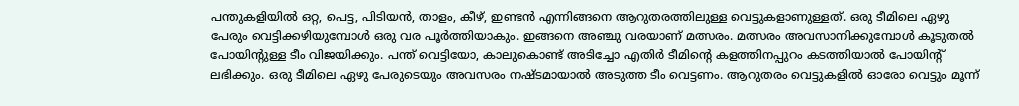പന്തുകളിയില്‍ ഒറ്റ, പെട്ട, പിടിയന്‍, താളം, കീഴ്, ഇണ്ടന്‍ എന്നിങ്ങനെ ആറുതരത്തിലുള്ള വെട്ടുകളാണുള്ളത്. ഒരു ടീമിലെ ഏഴു പേരും വെട്ടിക്കഴിയുമ്പോള്‍ ഒരു വര പൂര്‍ത്തിയാകും. ഇങ്ങനെ അഞ്ചു വരയാണ് മത്സരം. മത്സരം അവസാനിക്കുമ്പോള്‍ കൂടുതല്‍ പോയിന്റുള്ള ടീം വിജയിക്കും. പന്ത് വെട്ടിയോ, കാലുകൊണ്ട് അടിച്ചോ എതിര്‍ ടീമിന്റെ കളത്തിനപ്പുറം കടത്തിയാല്‍ പോയിന്റ് ലഭിക്കും. ഒരു ടീമിലെ ഏഴു പേരുടെയും അവസരം നഷ്ടമായാല്‍ അടുത്ത ടീം വെട്ടണം. ആറുതരം വെട്ടുകളില്‍ ഓരോ വെട്ടും മൂന്ന്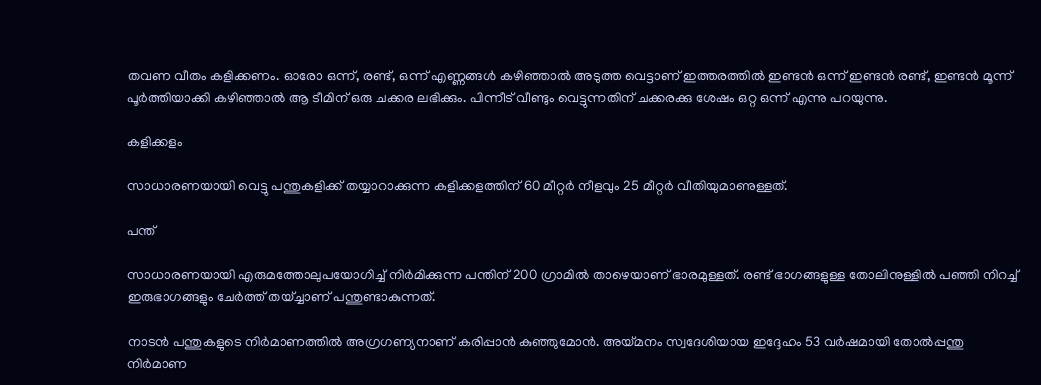തവണ വീതം കളിക്കണം. ഓരോ ഒന്ന്, രണ്ട്, ഒന്ന് എണ്ണങ്ങള്‍ കഴിഞ്ഞാല്‍ അടുത്ത വെട്ടാണ് ഇത്തരത്തില്‍ ഇണ്ടന്‍ ഒന്ന് ഇണ്ടന്‍ രണ്ട്, ഇണ്ടന്‍ മൂന്ന് പൂര്‍ത്തിയാക്കി കഴിഞ്ഞാല്‍ ആ ടീമിന് ഒരു ചക്കര ലഭിക്കും. പിന്നീട് വീണ്ടും വെട്ടുന്നതിന് ചക്കരക്കു ശേഷം ഒറ്റ ഒന്ന് എന്നു പറയുന്നു.

കളിക്കളം

സാധാരണയായി വെട്ടു പന്തുകളിക്ക് തയ്യാറാക്കുന്ന കളിക്കളത്തിന് 60 മീറ്റര്‍ നീളവും 25 മീറ്റര്‍ വീതിയുമാണുള്ളത്.

പന്ത്

സാധാരണയായി എരുമത്തോലുപയോഗിച്ച് നിര്‍മിക്കുന്ന പന്തിന് 200 ഗ്രാമില്‍ താഴെയാണ് ഭാരമുള്ളത്. രണ്ട് ഭാഗങ്ങളുള്ള തോലിനുള്ളില്‍ പഞ്ഞി നിറച്ച് ഇരുഭാഗങ്ങളും ചേര്‍ത്ത് തയ്ച്ചാണ് പന്തുണ്ടാകുന്നത്.

നാടന്‍ പന്തുകളുടെ നിര്‍മാണത്തില്‍ അഗ്രഗണ്യനാണ് കരിപ്പാന്‍ കുഞ്ഞുമോന്‍. അയ്‌മനം സ്വദേശിയായ ഇദ്ദേഹം 53 വര്‍ഷമായി തോല്‍പ്പന്തു നിര്‍മാണ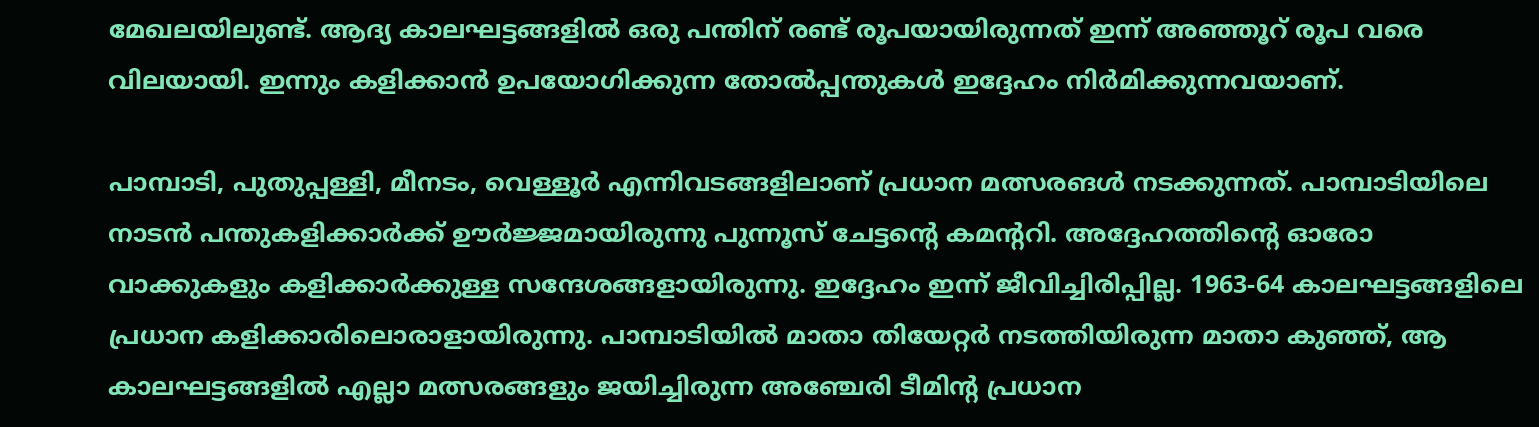മേഖലയിലുണ്ട്. ആദ്യ കാലഘട്ടങ്ങളില്‍ ഒരു പന്തിന് രണ്ട് രൂപയായിരുന്നത് ഇന്ന് അഞ്ഞൂറ് രൂപ വരെ വിലയായി. ഇന്നും കളിക്കാന്‍ ഉപയോഗിക്കുന്ന തോല്‍പ്പന്തുകള്‍ ഇദ്ദേഹം നിര്‍മിക്കുന്നവയാണ്.

പാമ്പാടി, പുതുപ്പള്ളി, മീനടം, വെള്ളൂര്‍ എന്നിവടങ്ങളിലാണ് പ്രധാന മത്സരങള്‍ നടക്കുന്നത്. പാമ്പാടിയിലെ നാടന്‍ പന്തുകളിക്കാര്‍ക്ക് ഊര്‍ജ്ജമായിരുന്നു പുന്നൂസ് ചേട്ടന്റെ കമന്ററി. അദ്ദേഹത്തിന്റെ ഓരോ വാക്കുകളും കളിക്കാര്‍ക്കുള്ള സന്ദേശങ്ങളായിരുന്നു. ഇദ്ദേഹം ഇന്ന് ജീവിച്ചിരിപ്പില്ല. 1963-64 കാലഘട്ടങ്ങളിലെ പ്രധാന കളിക്കാരിലൊരാളായിരുന്നു. പാമ്പാടിയില്‍ മാതാ തിയേറ്റര്‍ നടത്തിയിരുന്ന മാതാ കുഞ്ഞ്, ആ കാലഘട്ടങ്ങളില്‍ എല്ലാ മത്സരങ്ങളും ജയിച്ചിരുന്ന അഞ്ചേരി ടീമിന്റ പ്രധാന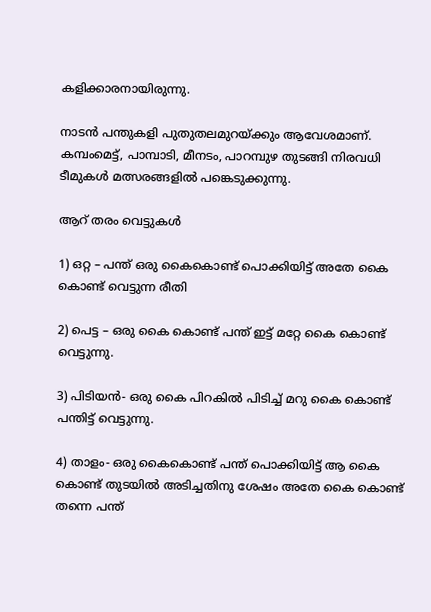കളിക്കാരനായിരുന്നു.

നാടന്‍ പന്തുകളി പുതുതലമുറയ്‌ക്കും ആവേശമാണ്. കമ്പംമെട്ട്, പാമ്പാടി, മീനടം, പാറമ്പുഴ തുടങ്ങി നിരവധി ടീമുകള്‍ മത്സരങ്ങളില്‍ പങ്കെടുക്കുന്നു.

ആറ് തരം വെട്ടുകള്‍

1) ഒറ്റ – പന്ത് ഒരു കൈകൊണ്ട് പൊക്കിയിട്ട് അതേ കൈ കൊണ്ട് വെട്ടുന്ന രീതി

2) പെട്ട – ഒരു കൈ കൊണ്ട് പന്ത് ഇട്ട് മറ്റേ കൈ കൊണ്ട് വെട്ടുന്നു.

3) പിടിയന്‍- ഒരു കൈ പിറകില്‍ പിടിച്ച് മറു കൈ കൊണ്ട് പന്തിട്ട് വെട്ടുന്നു.

4) താളം- ഒരു കൈകൊണ്ട് പന്ത് പൊക്കിയിട്ട് ആ കൈ കൊണ്ട് തുടയില്‍ അടിച്ചതിനു ശേഷം അതേ കൈ കൊണ്ട് തന്നെ പന്ത്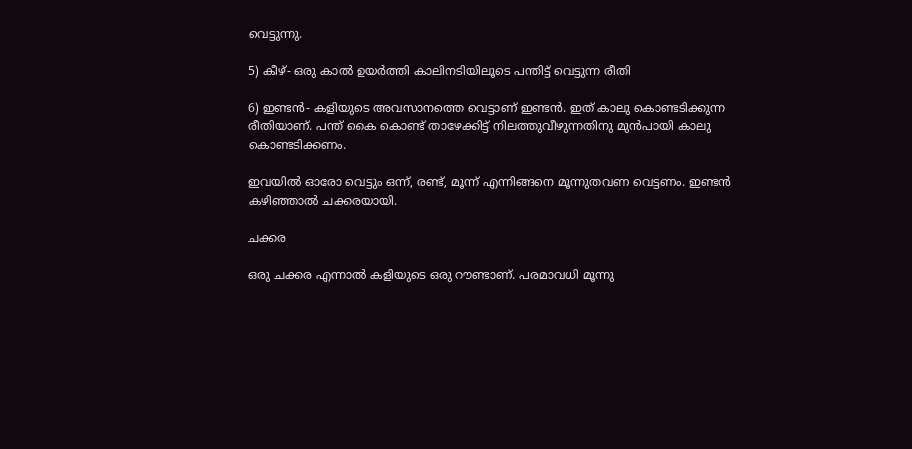വെട്ടുന്നു.

5) കീഴ്- ഒരു കാല്‍ ഉയര്‍ത്തി കാലിനടിയിലൂടെ പന്തിട്ട് വെട്ടുന്ന രീതി

6) ഇണ്ടന്‍- കളിയുടെ അവസാനത്തെ വെട്ടാണ് ഇണ്ടന്‍. ഇത് കാലു കൊണ്ടടിക്കുന്ന രീതിയാണ്. പന്ത് കൈ കൊണ്ട് താഴേക്കിട്ട് നിലത്തുവീഴുന്നതിനു മുന്‍പായി കാലു കൊണ്ടടിക്കണം.

ഇവയില്‍ ഓരോ വെട്ടും ഒന്ന്, രണ്ട്, മൂന്ന് എന്നിങ്ങനെ മൂന്നുതവണ വെട്ടണം. ഇണ്ടന്‍ കഴിഞ്ഞാല്‍ ചക്കരയായി.

ചക്കര

ഒരു ചക്കര എന്നാല്‍ കളിയുടെ ഒരു റൗണ്ടാണ്. പരമാവധി മൂന്നു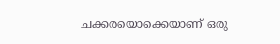ചക്കരയൊക്കെയാണ് ഒരു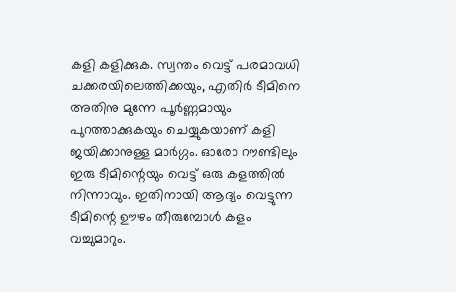കളി കളിക്കുക. സ്വന്തം വെട്ട് പരമാവധി ചക്കരയിലെത്തിക്കയും, എതിര്‍ ടീമിനെ അതിനു മുന്നേ പൂര്‍ണ്ണമായും പുറത്താക്കുകയും ചെയ്യുകയാണ് കളി ജയിക്കാനുള്ള മാര്‍ഗ്ഗം. ഓരോ റൗണ്ടിലും ഇരു ടീമിന്റെയും വെട്ട് ഒരു കളത്തില്‍ നിന്നാവും. ഇതിനായി ആദ്യം വെട്ടുന്ന ടീമിന്റെ ഊഴം തീരുമ്പോള്‍ കളം വച്ചുമാറും.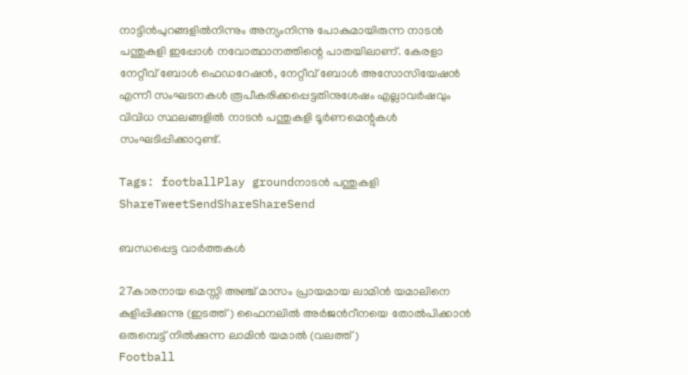നാട്ടിന്‍പുറങ്ങളില്‍നിന്നും അന്യംനിന്നു പോകുമായിരുന്ന നാടന്‍ പന്തുകളി ഇപ്പോള്‍ നവോത്ഥാനത്തിന്റെ പാതയിലാണ്. കേരളാ നേറ്റീവ് ബോള്‍ ഫെഡറേഷന്‍, നേറ്റീവ് ബോള്‍ അസോസിയേഷന്‍ എന്നീ സംഘടനകള്‍ രൂപീകരിക്കപ്പെട്ടതിനുശേഷം എല്ലാവര്‍ഷവും വിവിധ സ്ഥലങ്ങളില്‍ നാടന്‍ പന്തുകളി ടൂര്‍ണമെന്റുകള്‍ സംഘടിപ്പിക്കാറുണ്ട്.

Tags: footballPlay groundനാടന്‍ പന്തുകളി
ShareTweetSendShareShareSend

ബന്ധപ്പെട്ട വാര്‍ത്തകള്‍

27കാരനായ മെസ്സി അഞ്ച് മാസം പ്രായമായ ലാമിന്‍ യമാലിനെ കുളിപ്പിക്കുന്നു (ഇടത്ത്) ഫൈനലില്‍ അര്‍ജന്‍റീനയെ തോല്‍പിക്കാന്‍ ഒരുമ്പെട്ട് നില്‍ക്കുന്ന ലാമിന്‍ യമാല്‍ (വലത്ത്)
Football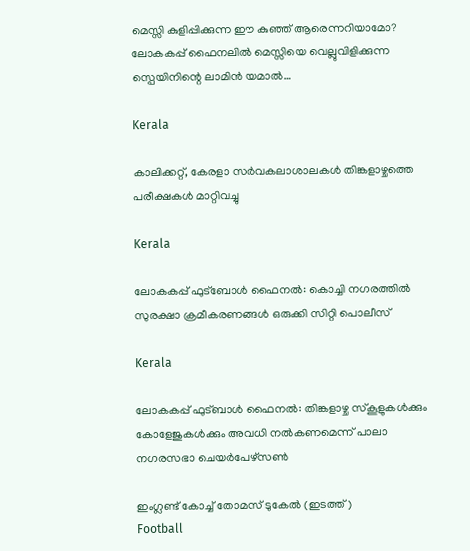മെസ്സി കുളിപ്പിക്കുന്ന ഈ കുഞ്ഞ് ആരെന്നറിയാമോ? ലോകകപ്പ് ഫൈനലില്‍ മെസ്സിയെ വെല്ലുവിളിക്കുന്ന സ്പെയിനിന്റെ ലാമിന്‍ യമാല്‍…

Kerala

കാലിക്കറ്റ്, കേരളാ സര്‍വകലാശാലകള്‍ തിങ്കളാഴ്ചത്തെ പരീക്ഷകള്‍ മാറ്റിവച്ചു

Kerala

ലോകകപ്പ് ഫുട്‌ബോള്‍ ഫൈനല്‍: കൊച്ചി നഗരത്തില്‍ സുരക്ഷാ ക്രമീകരണങ്ങള്‍ ഒരുക്കി സിറ്റി പൊലീസ്

Kerala

ലോകകപ്പ് ഫുട്ബാള്‍ ഫൈനല്‍: തിങ്കളാഴ്ച സ്‌കൂളുകള്‍ക്കും കോളേജുകള്‍ക്കും അവധി നല്‍കണമെന്ന് പാലാ നഗരസഭാ ചെയര്‍പേഴ്‌സണ്‍

ഇംഗ്ലണ്ട് കോച്ച് തോമസ് ടുകേല്‍ (ഇടത്ത്)
Football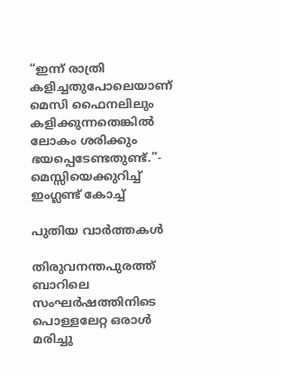“ഇന്ന് രാത്രി കളിച്ചതുപോലെയാണ് മെസി ഫൈനലിലും കളിക്കുന്നതെങ്കിൽ ലോകം ശരിക്കും ഭയപ്പെടേണ്ടതുണ്ട്.”- മെസ്സിയെക്കുറിച്ച് ഇംഗ്ലണ്ട് കോച്ച്

പുതിയ വാര്‍ത്തകള്‍

തിരുവനന്തപുരത്ത് ബാറിലെ സംഘര്‍ഷത്തിനിടെ പൊള്ളലേറ്റ ഒരാള്‍ മരിച്ചു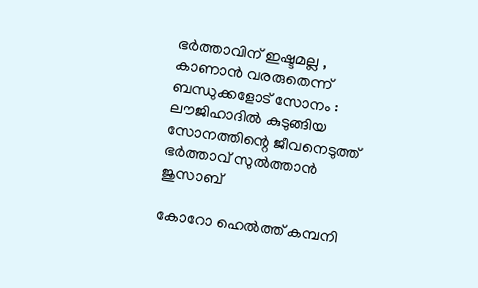ഭർത്താവിന് ഇഷ്ടമല്ല , കാണാൻ വരരുതെന്ന് ബന്ധുക്കളോട് സോനം :  ലൗജിഹാദിൽ കുടുങ്ങിയ സോനത്തിന്റെ ജീവനെടുത്ത് ഭർത്താവ് സുൽത്താൻ ജുസാബ്

കോറോ ഹെല്‍ത്ത് കമ്പനി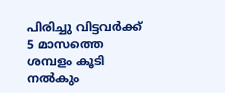പിരിച്ചു വിട്ടവര്‍ക്ക് 5 മാസത്തെ ശമ്പളം കൂടി നല്‍കും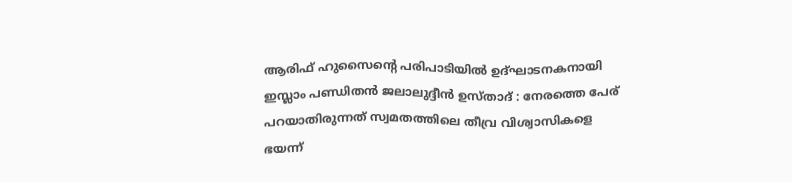ആരിഫ് ഹുസൈന്റെ പരിപാടിയിൽ ഉദ്ഘാടനകനായി ഇസ്ലാം പണ്ഡിതൻ ജലാലുദ്ദീൻ ഉസ്താദ് : നേരത്തെ പേര് പറയാതിരുന്നത് സ്വമതത്തിലെ തീവ്ര വിശ്വാസികളെ ഭയന്ന്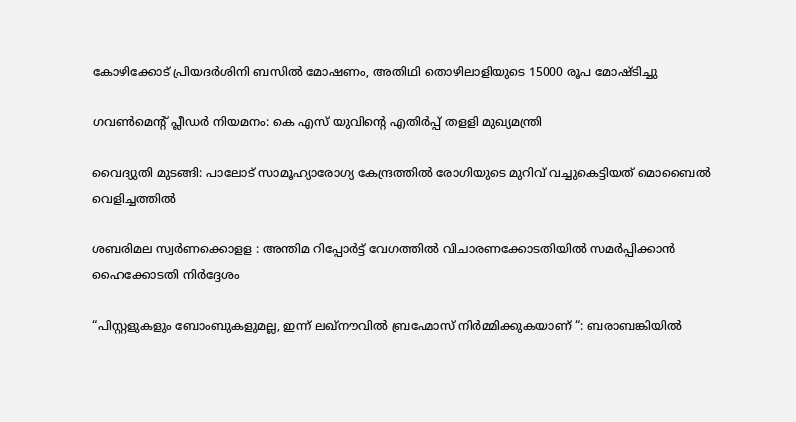കോഴിക്കോട് പ്രിയദര്‍ശിനി ബസില്‍ മോഷണം, അതിഥി തൊഴിലാളിയുടെ 15000 രൂപ മോഷ്ടിച്ചു

ഗവണ്‍മെന്റ് പ്ലീഡര്‍ നിയമനം: കെ എസ് യുവിന്റെ എതിര്‍പ്പ് തളളി മുഖ്യമന്ത്രി

വൈദ്യുതി മുടങ്ങി: പാലോട് സാമൂഹ്യാരോഗ്യ കേന്ദ്രത്തില്‍ രോഗിയുടെ മുറിവ് വച്ചുകെട്ടിയത് മൊബൈല്‍ വെളിച്ചത്തില്‍

ശബരിമല സ്വര്‍ണക്കൊളള : അന്തിമ റിപ്പോര്‍ട്ട് വേഗത്തില്‍ വിചാരണക്കോടതിയില്‍ സമര്‍പ്പിക്കാന്‍ ഹൈക്കോടതി നിര്‍ദ്ദേശം

“പിസ്റ്റളുകളും ബോംബുകളുമല്ല, ഇന്ന് ലഖ്‌നൗവിൽ ബ്രഹ്മോസ് നിർമ്മിക്കുകയാണ് “: ബരാബങ്കിയിൽ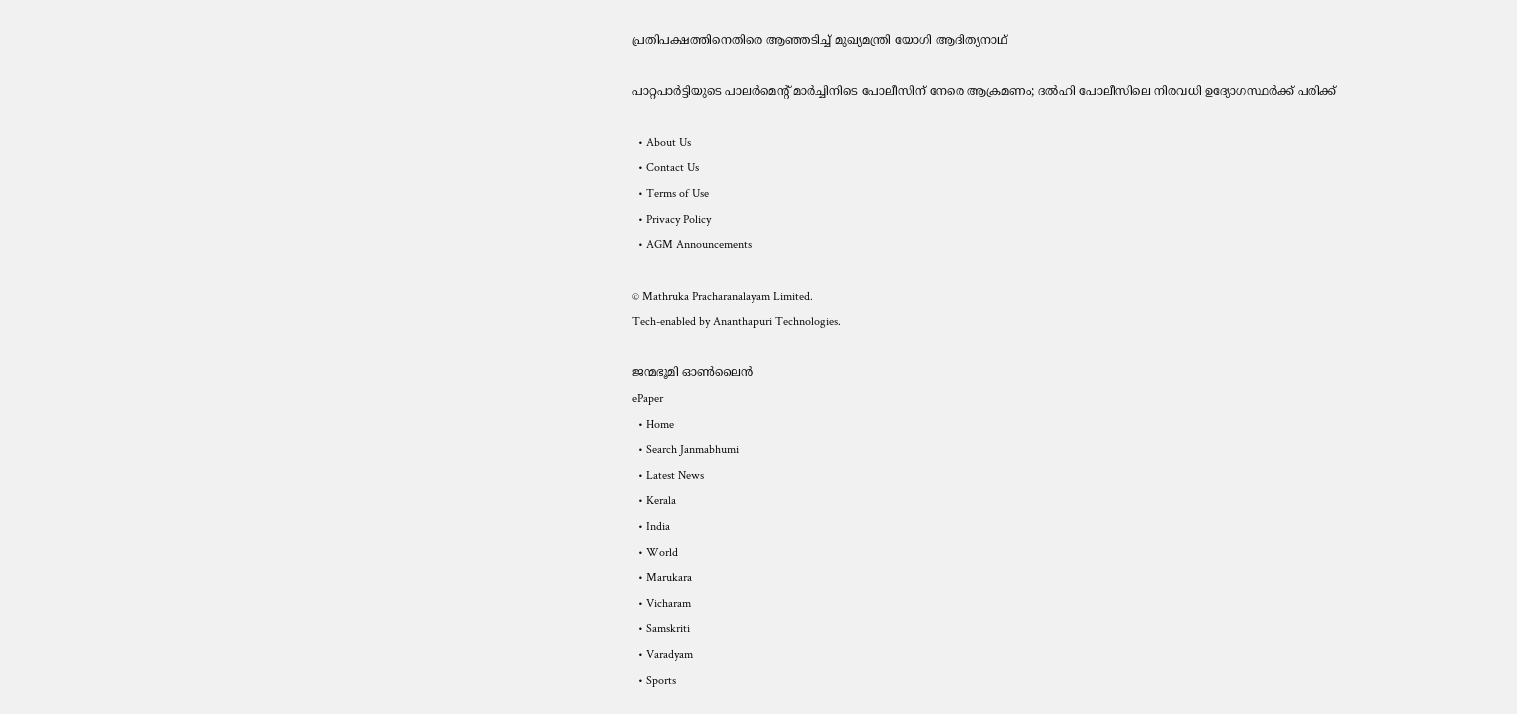പ്രതിപക്ഷത്തിനെതിരെ ആഞ്ഞടിച്ച് മുഖ്യമന്ത്രി യോഗി ആദിത്യനാഥ്

പാറ്റപാർട്ടിയുടെ പാലർമെൻ്റ് മാർച്ചിനിടെ പോലീസിന് നേരെ ആക്രമണം; ദൽഹി പോലീസിലെ നിരവധി ഉദ്യോഗസ്ഥർക്ക് പരിക്ക്

  • About Us
  • Contact Us
  • Terms of Use
  • Privacy Policy
  • AGM Announcements

© Mathruka Pracharanalayam Limited.
Tech-enabled by Ananthapuri Technologies.

ജന്മഭൂമി ഓണ്‍ലൈന്‍
ePaper
  • Home
  • Search Janmabhumi
  • Latest News
  • Kerala
  • India
  • World
  • Marukara
  • Vicharam
  • Samskriti
  • Varadyam
  • Sports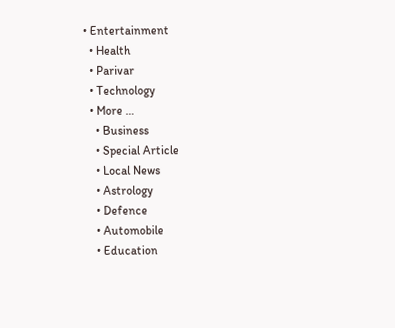• Entertainment
  • Health
  • Parivar
  • Technology
  • More …
    • Business
    • Special Article
    • Local News
    • Astrology
    • Defence
    • Automobile
    • Education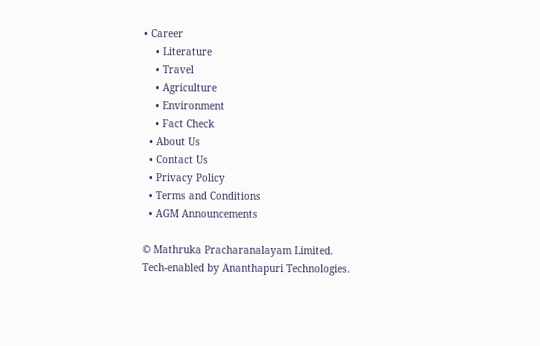• Career
    • Literature
    • Travel
    • Agriculture
    • Environment
    • Fact Check
  • About Us
  • Contact Us
  • Privacy Policy
  • Terms and Conditions
  • AGM Announcements

© Mathruka Pracharanalayam Limited.
Tech-enabled by Ananthapuri Technologies.